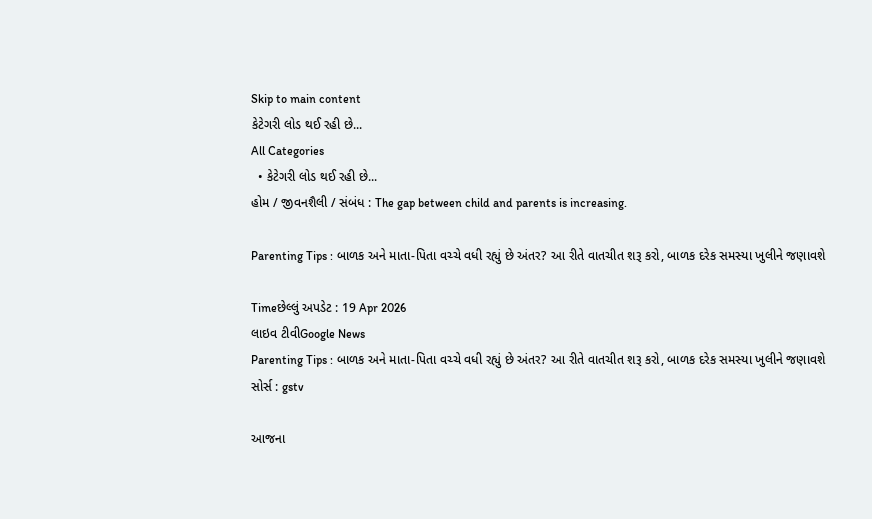Skip to main content
કેટેગરી લોડ થઈ રહી છે...
All Categories
  • કેટેગરી લોડ થઈ રહી છે...
હોમ / જીવનશૈલી / સંબંધ : The gap between child and parents is increasing.

Parenting Tips : બાળક અને માતા-પિતા વચ્ચે વધી રહ્યું છે અંતર? આ રીતે વાતચીત શરૂ કરો, બાળક દરેક સમસ્યા ખુલીને જણાવશે

Timeછેલ્લું અપડેટ : 19 Apr 2026
લાઇવ ટીવીGoogle News
Parenting Tips : બાળક અને માતા-પિતા વચ્ચે વધી રહ્યું છે અંતર? આ રીતે વાતચીત શરૂ કરો, બાળક દરેક સમસ્યા ખુલીને જણાવશે
સોર્સ : gstv

આજના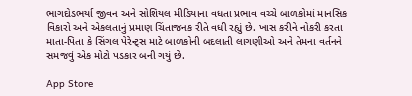ભાગદોડભર્યા જીવન અને સોશિયલ મીડિયાના વધતા પ્રભાવ વચ્ચે બાળકોમાં માનસિક વિકારો અને એકલતાનું પ્રમાણ ચિંતાજનક રીતે વધી રહ્યું છે. ખાસ કરીને નોકરી કરતા માતા-પિતા કે સિંગલ પેરેન્ટ્સ માટે બાળકોની બદલાતી લાગણીઓ અને તેમના વર્તનને સમજવું એક મોટો પડકાર બની ગયું છે.

App Store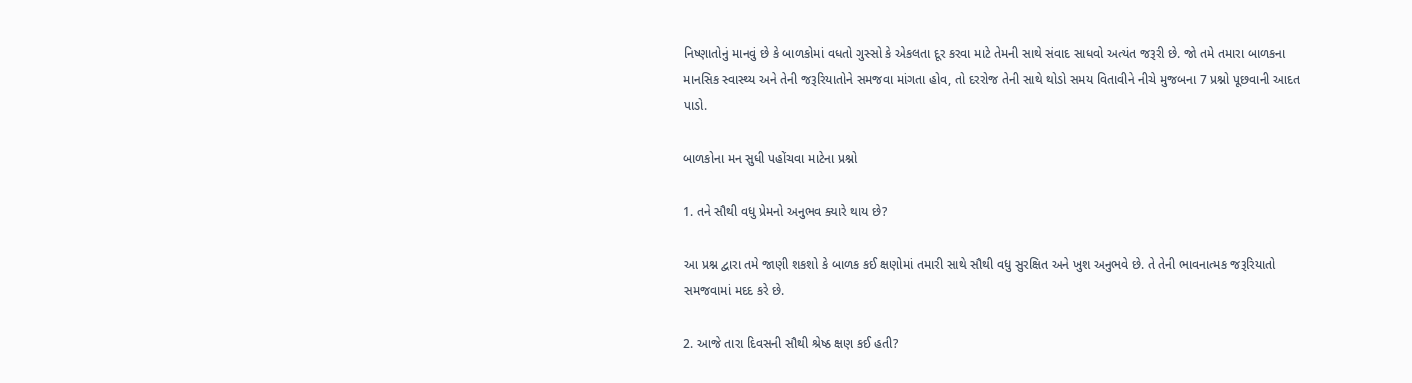નિષ્ણાતોનું માનવું છે કે બાળકોમાં વધતો ગુસ્સો કે એકલતા દૂર કરવા માટે તેમની સાથે સંવાદ સાધવો અત્યંત જરૂરી છે. જો તમે તમારા બાળકના માનસિક સ્વાસ્થ્ય અને તેની જરૂરિયાતોને સમજવા માંગતા હોવ, તો દરરોજ તેની સાથે થોડો સમય વિતાવીને નીચે મુજબના 7 પ્રશ્નો પૂછવાની આદત પાડો.

બાળકોના મન સુધી પહોંચવા માટેના પ્રશ્નો

1. તને સૌથી વધુ પ્રેમનો અનુભવ ક્યારે થાય છે?

આ પ્રશ્ન દ્વારા તમે જાણી શકશો કે બાળક કઈ ક્ષણોમાં તમારી સાથે સૌથી વધુ સુરક્ષિત અને ખુશ અનુભવે છે. તે તેની ભાવનાત્મક જરૂરિયાતો સમજવામાં મદદ કરે છે.

2. આજે તારા દિવસની સૌથી શ્રેષ્ઠ ક્ષણ કઈ હતી?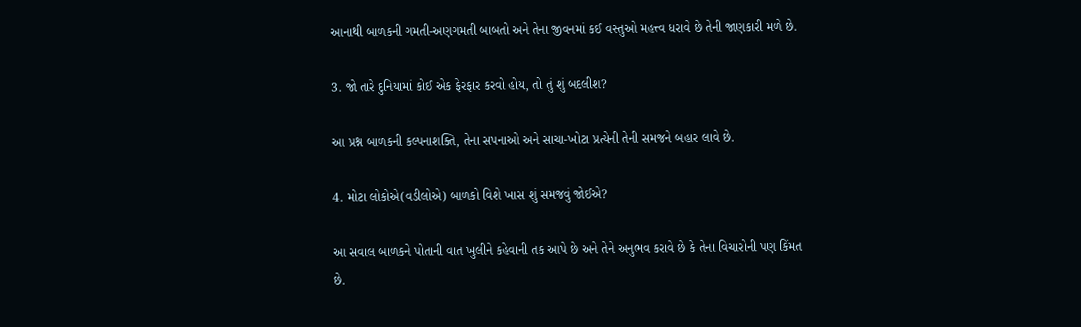આનાથી બાળકની ગમતી-અણગમતી બાબતો અને તેના જીવનમાં કઈ વસ્તુઓ મહત્ત્વ ધરાવે છે તેની જાણકારી મળે છે.

3. જો તારે દુનિયામાં કોઈ એક ફેરફાર કરવો હોય, તો તું શું બદલીશ?

આ પ્રશ્ન બાળકની કલ્પનાશક્તિ, તેના સપનાઓ અને સાચા-ખોટા પ્રત્યેની તેની સમજને બહાર લાવે છે.

4. મોટા લોકોએ(વડીલોએ) બાળકો વિશે ખાસ શું સમજવું જોઈએ?

આ સવાલ બાળકને પોતાની વાત ખુલીને કહેવાની તક આપે છે અને તેને અનુભવ કરાવે છે કે તેના વિચારોની પણ કિંમત છે.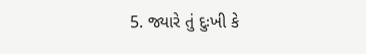5. જ્યારે તું દુઃખી કે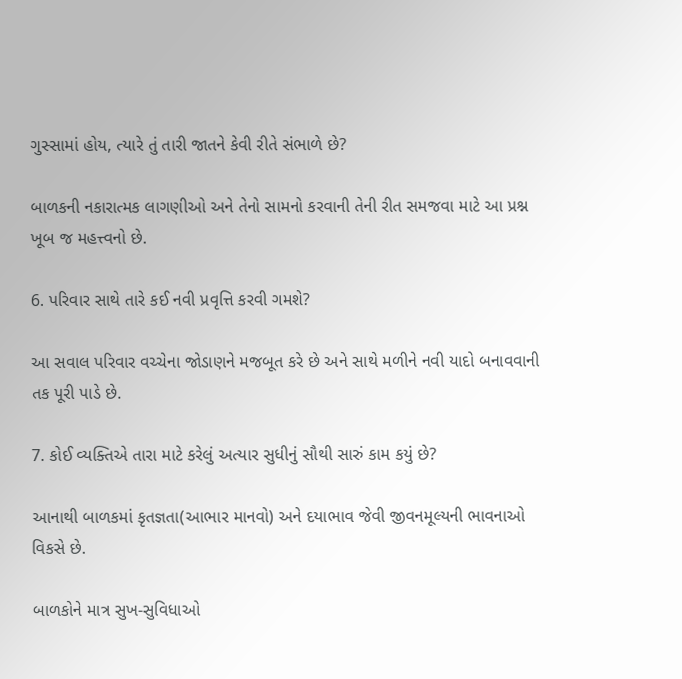ગુસ્સામાં હોય, ત્યારે તું તારી જાતને કેવી રીતે સંભાળે છે?

બાળકની નકારાત્મક લાગણીઓ અને તેનો સામનો કરવાની તેની રીત સમજવા માટે આ પ્રશ્ન ખૂબ જ મહત્ત્વનો છે.

6. પરિવાર સાથે તારે કઈ નવી પ્રવૃત્તિ કરવી ગમશે?

આ સવાલ પરિવાર વચ્ચેના જોડાણને મજબૂત કરે છે અને સાથે મળીને નવી યાદો બનાવવાની તક પૂરી પાડે છે.

7. કોઈ વ્યક્તિએ તારા માટે કરેલું અત્યાર સુધીનું સૌથી સારું કામ કયું છે?

આનાથી બાળકમાં કૃતજ્ઞતા(આભાર માનવો) અને દયાભાવ જેવી જીવનમૂલ્યની ભાવનાઓ વિકસે છે.

બાળકોને માત્ર સુખ-સુવિધાઓ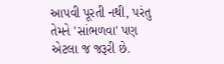આપવી પૂરતી નથી, પરંતુ તેમને 'સાંભળવા' પણ એટલા જ જરૂરી છે.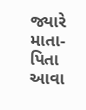જ્યારે માતા-પિતા આવા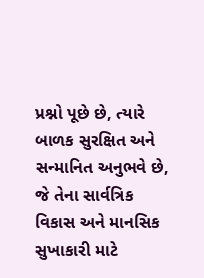પ્રશ્નો પૂછે છે, ત્યારે બાળક સુરક્ષિત અને સન્માનિત અનુભવે છે, જે તેના સાર્વત્રિક વિકાસ અને માનસિક સુખાકારી માટે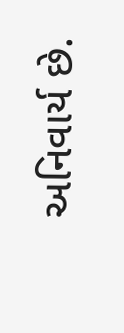અનિવાર્ય છે.